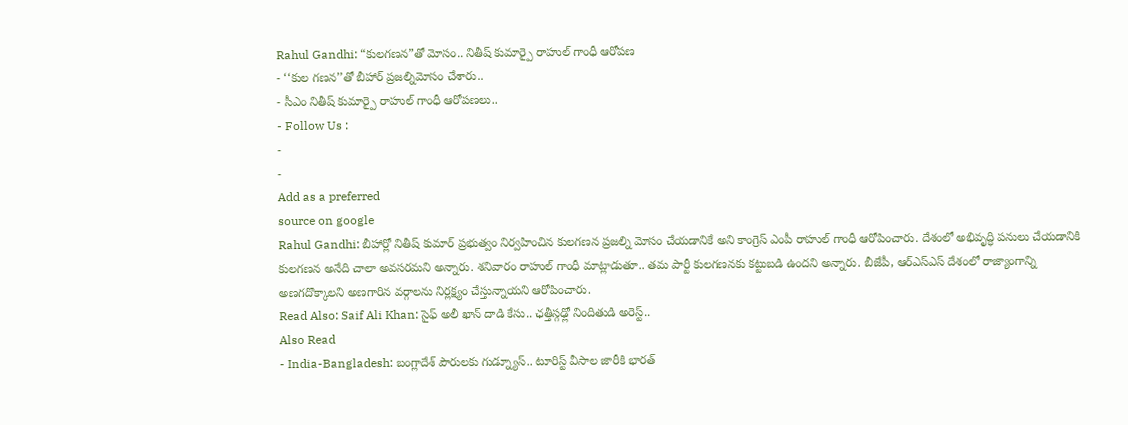Rahul Gandhi: “కులగణన”తో మోసం.. నితీష్ కుమార్పై రాహుల్ గాంధీ ఆరోపణ
- ‘‘కుల గణన’’తో బీహార్ ప్రజల్నిమోసం చేశారు..
- సీఎం నితీష్ కుమార్పై రాహుల్ గాంధీ ఆరోపణలు..
- Follow Us :
-
-
Add as a preferred
source on google
Rahul Gandhi: బీహార్లో నితీష్ కుమార్ ప్రభుత్వం నిర్వహించిన కులగణన ప్రజల్ని మోసం చేయడానికే అని కాంగ్రెస్ ఎంపీ రాహుల్ గాంధీ ఆరోపించారు. దేశంలో అభివృద్ధి పనులు చేయడానికి కులగణన అనేది చాలా అవసరమని అన్నారు. శనివారం రాహుల్ గాంధీ మాట్లాడుతూ.. తమ పార్టీ కులగణనకు కట్టుబడి ఉందని అన్నారు. బీజేపీ, ఆర్ఎస్ఎస్ దేశంలో రాజ్యాంగాన్ని అణగదొక్కాలని అణగారిన వర్గాలను నిర్లక్ష్యం చేస్తున్నాయని ఆరోపించారు.
Read Also: Saif Ali Khan: సైఫ్ అలీ ఖాన్ దాడి కేసు.. ఛత్తీస్గఢ్లో నిందితుడి అరెస్ట్..
Also Read
- India-Bangladesh: బంగ్లాదేశ్ పౌరులకు గుడ్న్యూస్.. టూరిస్ట్ వీసాల జారీకి భారత్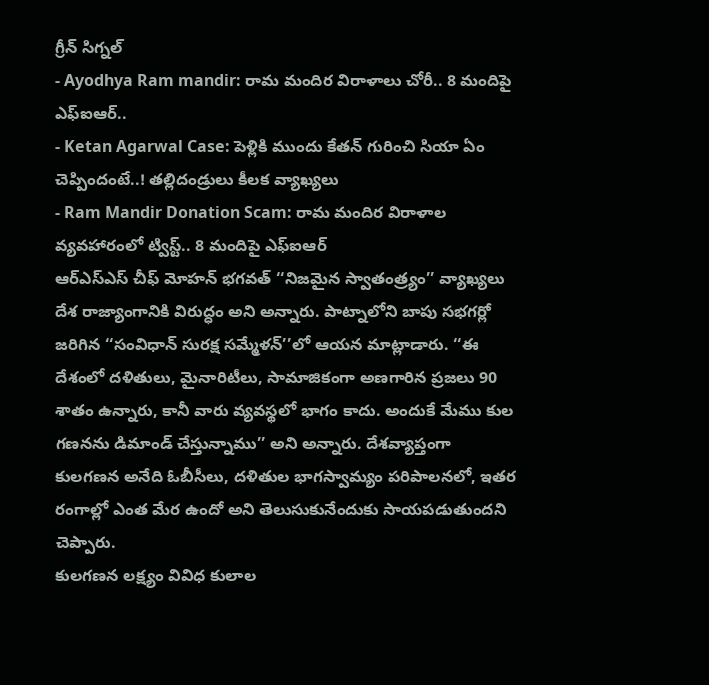గ్రీన్ సిగ్నల్
- Ayodhya Ram mandir: రామ మందిర విరాళాలు చోరీ.. 8 మందిపై ఎఫ్ఐఆర్..
- Ketan Agarwal Case: పెళ్లికి ముందు కేతన్ గురించి సియా ఏం చెప్పిందంటే..! తల్లిదండ్రులు కీలక వ్యాఖ్యలు
- Ram Mandir Donation Scam: రామ మందిర విరాళాల వ్యవహారంలో ట్విస్ట్.. 8 మందిపై ఎఫ్ఐఆర్
ఆర్ఎస్ఎస్ చీఫ్ మోహన్ భగవత్ ‘‘నిజమైన స్వాతంత్ర్యం’’ వ్యాఖ్యలు దేశ రాజ్యాంగానికి విరుద్ధం అని అన్నారు. పాట్నాలోని బాపు సభగర్లో జరిగిన ‘‘సంవిధాన్ సురక్ష సమ్మేళన్’’లో ఆయన మాట్లాడారు. ‘‘ఈ దేశంలో దళితులు, మైనారిటీలు, సామాజికంగా అణగారిన ప్రజలు 90 శాతం ఉన్నారు, కానీ వారు వ్యవస్థలో భాగం కాదు. అందుకే మేము కుల గణనను డిమాండ్ చేస్తున్నాము’’ అని అన్నారు. దేశవ్యాప్తంగా కులగణన అనేది ఓబీసీలు, దళితుల భాగస్వామ్యం పరిపాలనలో, ఇతర రంగాల్లో ఎంత మేర ఉందో అని తెలుసుకునేందుకు సాయపడుతుందని చెప్పారు.
కులగణన లక్ష్యం వివిధ కులాల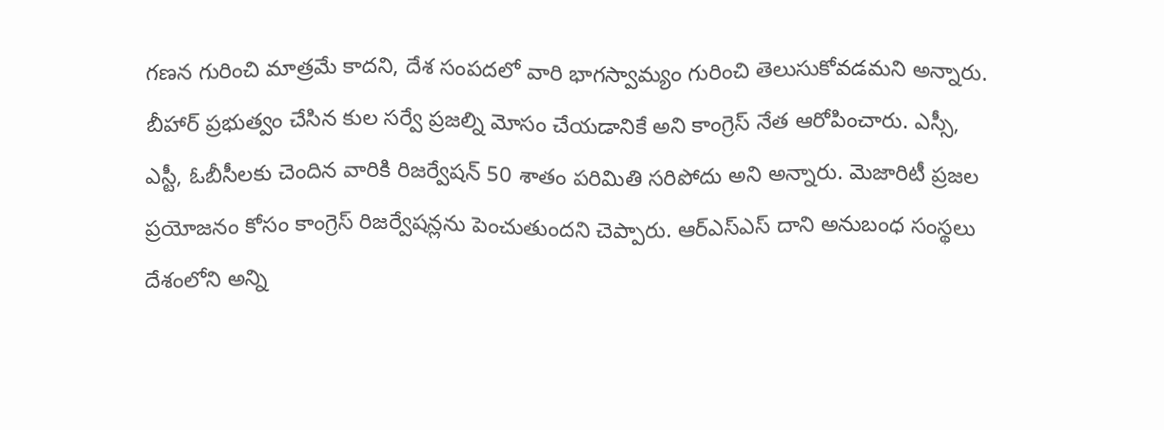గణన గురించి మాత్రమే కాదని, దేశ సంపదలో వారి భాగస్వామ్యం గురించి తెలుసుకోవడమని అన్నారు. బీహార్ ప్రభుత్వం చేసిన కుల సర్వే ప్రజల్ని మోసం చేయడానికే అని కాంగ్రెస్ నేత ఆరోపించారు. ఎస్సీ, ఎస్టీ, ఓబీసీలకు చెందిన వారికి రిజర్వేషన్ 50 శాతం పరిమితి సరిపోదు అని అన్నారు. మెజారిటీ ప్రజల ప్రయోజనం కోసం కాంగ్రెస్ రిజర్వేషన్లను పెంచుతుందని చెప్పారు. ఆర్ఎస్ఎస్ దాని అనుబంధ సంస్థలు దేశంలోని అన్ని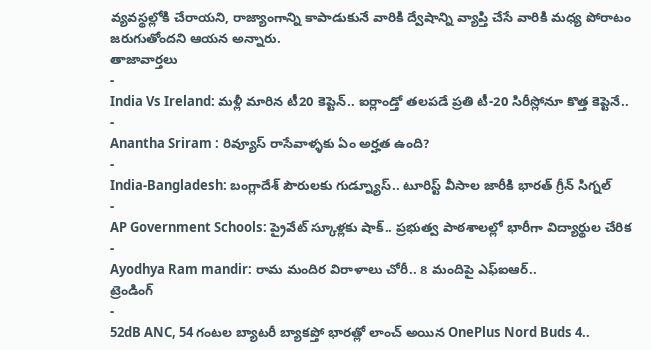వ్యవస్థల్లోకి చేరాయని, రాజ్యాంగాన్ని కాపాడుకునే వారికి ద్వేషాన్ని వ్యాప్తి చేసే వారికి మధ్య పోరాటం జరుగుతోందని ఆయన అన్నారు.
తాజావార్తలు
-
India Vs Ireland: మళ్లీ మారిన టీ20 కెప్టెన్.. ఐర్లాండ్తో తలపడే ప్రతి టీ-20 సిరీస్లోనూ కొత్త కెప్టెనే..
-
Anantha Sriram : రివ్యూస్ రాసేవాళ్ళకు ఏం అర్హత ఉంది?
-
India-Bangladesh: బంగ్లాదేశ్ పౌరులకు గుడ్న్యూస్.. టూరిస్ట్ వీసాల జారీకి భారత్ గ్రీన్ సిగ్నల్
-
AP Government Schools: ప్రైవేట్ స్కూళ్లకు షాక్.. ప్రభుత్వ పాఠశాలల్లో భారీగా విద్యార్థుల చేరిక
-
Ayodhya Ram mandir: రామ మందిర విరాళాలు చోరీ.. 8 మందిపై ఎఫ్ఐఆర్..
ట్రెండింగ్
-
52dB ANC, 54 గంటల బ్యాటరీ బ్యాకప్తో భారత్లో లాంచ్ అయిన OnePlus Nord Buds 4..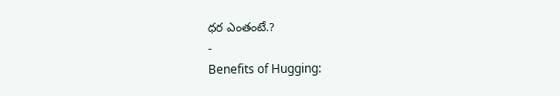ధర ఎంతంటే.?
-
Benefits of Hugging: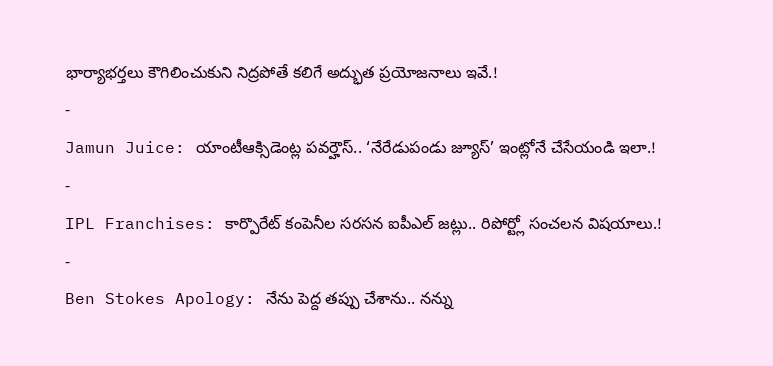భార్యాభర్తలు కౌగిలించుకుని నిద్రపోతే కలిగే అద్భుత ప్రయోజనాలు ఇవే.!
-
Jamun Juice: యాంటీఆక్సిడెంట్ల పవర్హౌస్.. ‘నేరేడుపండు జ్యూస్’ ఇంట్లోనే చేసేయండి ఇలా.!
-
IPL Franchises: కార్పొరేట్ కంపెనీల సరసన ఐపీఎల్ జట్లు.. రిపోర్ట్లో సంచలన విషయాలు.!
-
Ben Stokes Apology: నేను పెద్ద తప్పు చేశాను.. నన్ను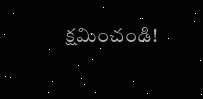క్షమించండి!